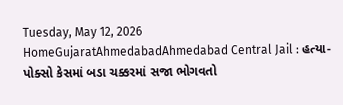Tuesday, May 12, 2026
HomeGujaratAhmedabadAhmedabad Central Jail : હત્યા-પોક્સો કેસમાં બડા ચક્કરમાં સજા ભોગવતો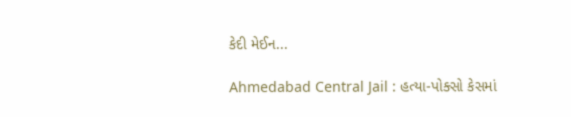કેદી મેઈન...

Ahmedabad Central Jail : હત્યા-પોક્સો કેસમાં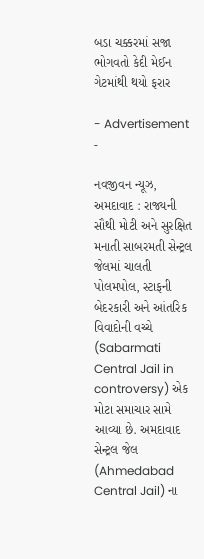બડા ચક્કરમાં સજા ભોગવતો કેદી મેઈન ગેટમાંથી થયો ફરાર

- Advertisement -

નવજીવન ન્યૂઝ, અમદાવાદ : રાજ્યની સૌથી મોટી અને સુરક્ષિત મનાતી સાબરમતી સેન્ટ્રલ જેલમાં ચાલતી પોલમપોલ, સ્ટાફની બેદરકારી અને આંતરિક વિવાદોની વચ્ચે (Sabarmati Central Jail in controversy) એક મોટા સમાચાર સામે આવ્યા છે. અમદાવાદ સેન્ટ્રલ જેલ (Ahmedabad Central Jail) ના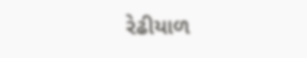રેઢીયાળ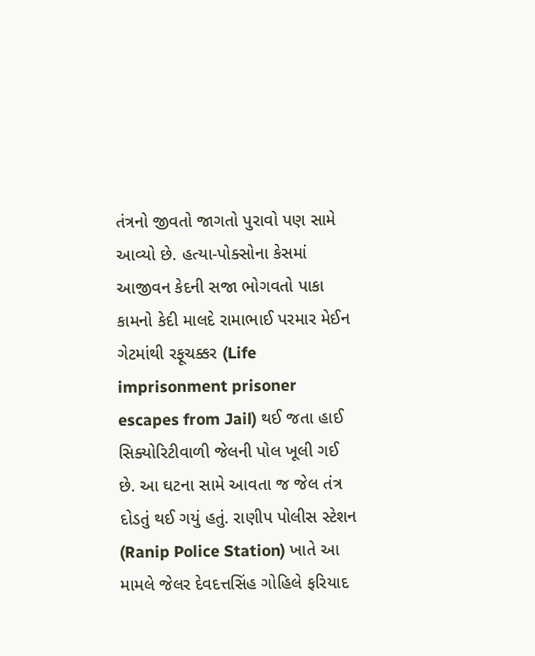તંત્રનો જીવતો જાગતો પુરાવો પણ સામે આવ્યો છે. હત્યા-પોક્સોના કેસમાં આજીવન કેદની સજા ભોગવતો પાકા કામનો કેદી માલદે રામાભાઈ પરમાર મેઈન ગેટમાંથી રફૂચક્કર (Life imprisonment prisoner escapes from Jail) થઈ જતા હાઈ સિક્યોરિટીવાળી જેલની પોલ ખૂલી ગઈ છે. આ ઘટના સામે આવતા જ જેલ તંત્ર દોડતું થઈ ગયું હતું. રાણીપ પોલીસ સ્ટેશન (Ranip Police Station) ખાતે આ મામલે જેલર દેવદત્તસિંહ ગોહિલે ફરિયાદ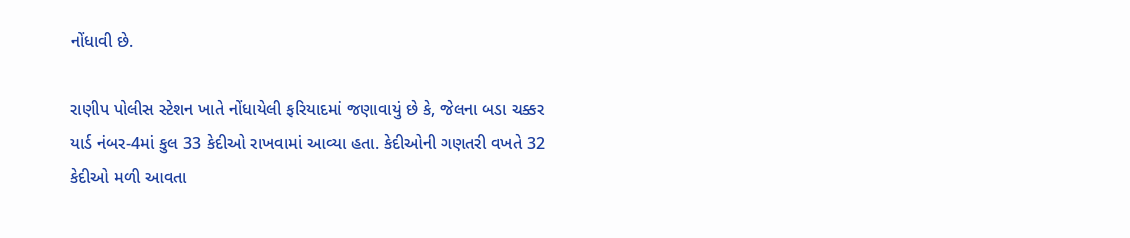નોંધાવી છે.

રાણીપ પોલીસ સ્ટેશન ખાતે નોંધાયેલી ફરિયાદમાં જણાવાયું છે કે, જેલના બડા ચક્કર યાર્ડ નંબર-4માં કુલ 33 કેદીઓ રાખવામાં આવ્યા હતા. કેદીઓની ગણતરી વખતે 32 કેદીઓ મળી આવતા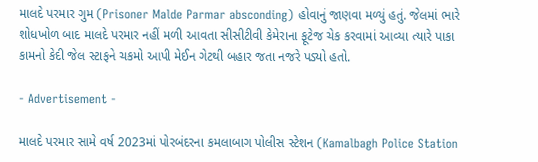માલદે પરમાર ગુમ (Prisoner Malde Parmar absconding) હોવાનું જાણવા મળ્યું હતું. જેલમાં ભારે શોધખોળ બાદ માલદે પરમાર નહીં મળી આવતા સીસીટીવી કેમેરાના ફૂટેજ ચેક કરવામાં આવ્યા ત્યારે પાકા કામનો કેદી જેલ સ્ટાફને ચકમો આપી મેઈન ગેટથી બહાર જતા નજરે પડ્યો હતો.

- Advertisement -

માલદે પરમાર સામે વર્ષ 2023માં પોરબંદરના કમલાબાગ પોલીસ સ્ટેશન (Kamalbagh Police Station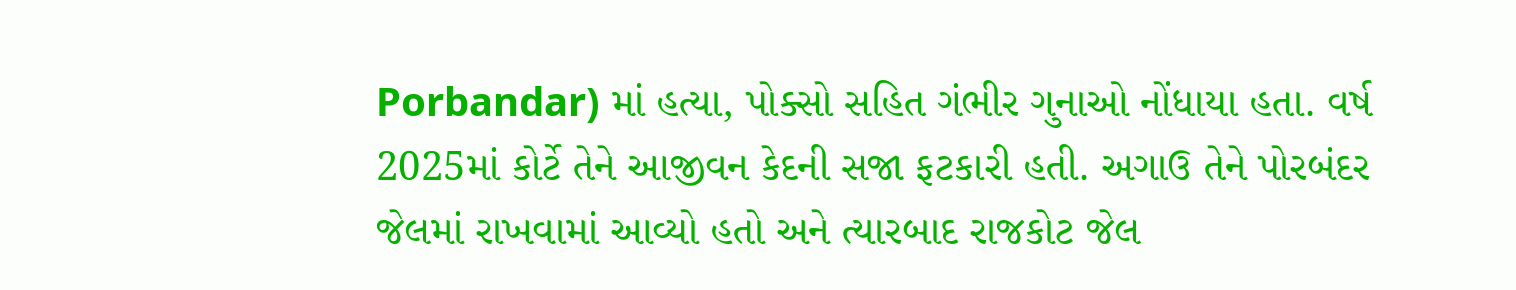Porbandar) માં હત્યા, પોક્સો સહિત ગંભીર ગુનાઓ નોંધાયા હતા. વર્ષ 2025માં કોર્ટે તેને આજીવન કેદની સજા ફટકારી હતી. અગાઉ તેને પોરબંદર જેલમાં રાખવામાં આવ્યો હતો અને ત્યારબાદ રાજકોટ જેલ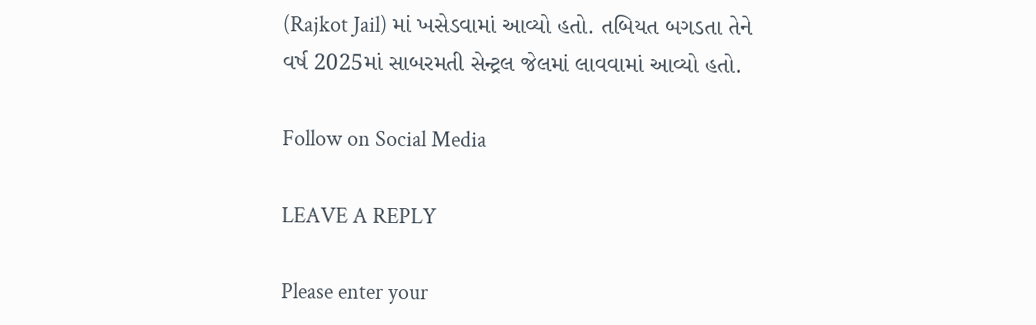(Rajkot Jail) માં ખસેડવામાં આવ્યો હતો. તબિયત બગડતા તેને વર્ષ 2025માં સાબરમતી સેન્ટ્રલ જેલમાં લાવવામાં આવ્યો હતો.

Follow on Social Media

LEAVE A REPLY

Please enter your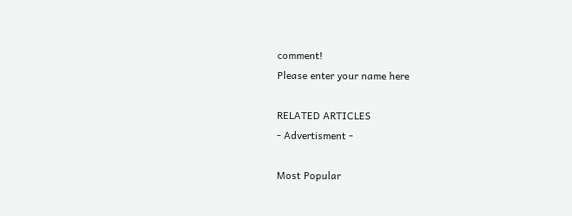comment!
Please enter your name here

RELATED ARTICLES
- Advertisment -

Most Popular